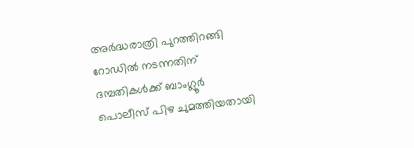അര്‍ദ്ധരാത്രി പുറത്തിറങ്ങി റോഡില്‍ നടന്നതിന് ദമ്പതികള്‍ക്ക് ബാംഗ്ലൂര്‍ പൊലീസ് പിഴ ചുമത്തിയതായി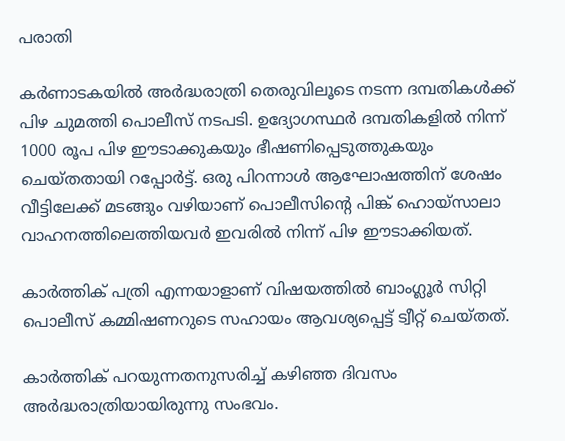പരാതി

കര്‍ണാടകയില്‍ അര്‍ദ്ധരാത്രി തെരുവിലൂടെ നടന്ന ദമ്പതികള്‍ക്ക് പിഴ ചുമത്തി പൊലീസ് നടപടി. ഉദ്യോഗസ്ഥര്‍ ദമ്പതികളില്‍ നിന്ന് 1000 രൂപ പിഴ ഈടാക്കുകയും ഭീഷണിപ്പെടുത്തുകയും ചെയ്തതായി റപ്പോര്‍ട്ട്. ഒരു പിറന്നാള്‍ ആഘോഷത്തിന് ശേഷം വീട്ടിലേക്ക് മടങ്ങും വഴിയാണ് പൊലീസിന്റെ പിങ്ക് ഹൊയ്സാലാ വാഹനത്തിലെത്തിയവര്‍ ഇവരില്‍ നിന്ന് പിഴ ഈടാക്കിയത്.

കാര്‍ത്തിക് പത്രി എന്നയാളാണ് വിഷയത്തില്‍ ബാംഗ്ലൂര്‍ സിറ്റി പൊലീസ് കമ്മിഷണറുടെ സഹായം ആവശ്യപ്പെട്ട് ട്വീറ്റ് ചെയ്തത്.

കാര്‍ത്തിക് പറയുന്നതനുസരിച്ച് കഴിഞ്ഞ ദിവസം അര്‍ദ്ധരാത്രിയായിരുന്നു സംഭവം.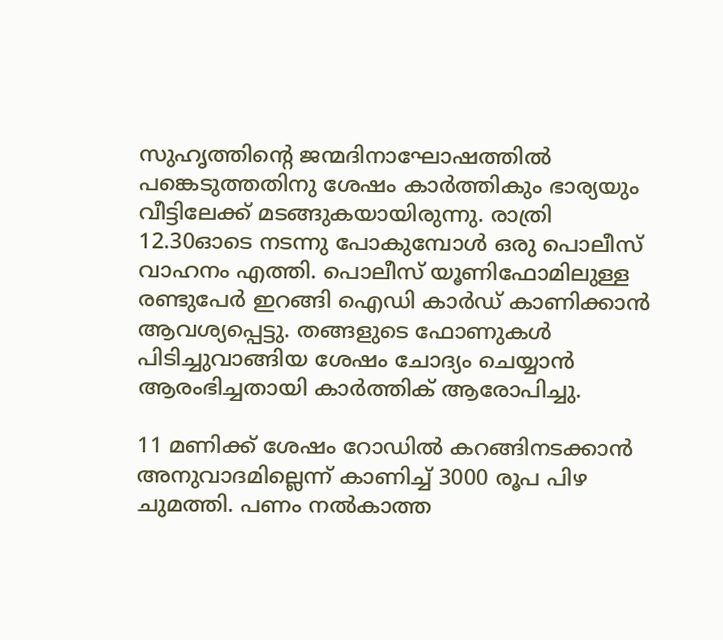സുഹൃത്തിന്റെ ജന്മദിനാഘോഷത്തില്‍ പങ്കെടുത്തതിനു ശേഷം കാര്‍ത്തികും ഭാര്യയും വീട്ടിലേക്ക് മടങ്ങുകയായിരുന്നു. രാത്രി 12.30ഓടെ നടന്നു പോകുമ്പോള്‍ ഒരു പൊലീസ് വാഹനം എത്തി. പൊലീസ് യൂണിഫോമിലുള്ള രണ്ടുപേര്‍ ഇറങ്ങി ഐഡി കാര്‍ഡ് കാണിക്കാന്‍ ആവശ്യപ്പെട്ടു. തങ്ങളുടെ ഫോണുകള്‍ പിടിച്ചുവാങ്ങിയ ശേഷം ചോദ്യം ചെയ്യാന്‍ ആരംഭിച്ചതായി കാര്‍ത്തിക് ആരോപിച്ചു.

11 മണിക്ക് ശേഷം റോഡില്‍ കറങ്ങിനടക്കാന്‍ അനുവാദമില്ലെന്ന് കാണിച്ച് 3000 രൂപ പിഴ ചുമത്തി. പണം നല്‍കാത്ത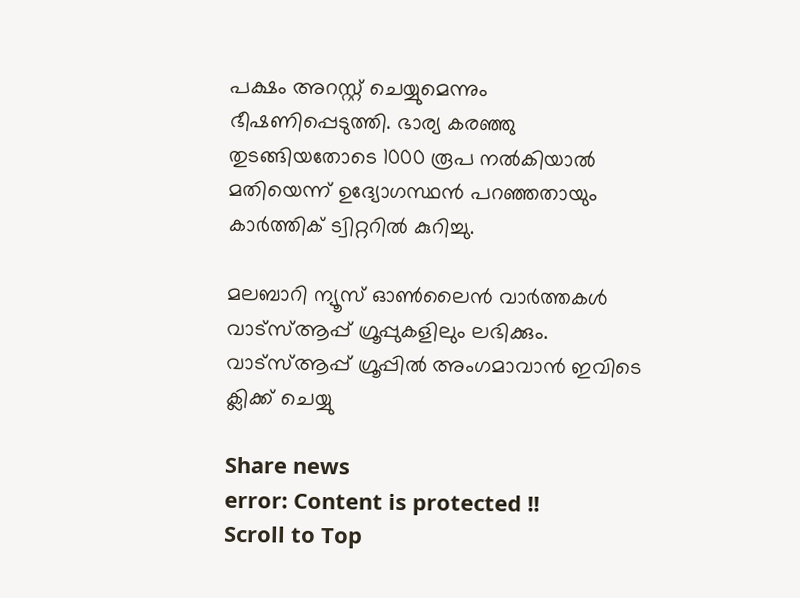പക്ഷം അറസ്റ്റ് ചെയ്യുമെന്നും ഭീഷണിപ്പെടുത്തി. ഭാര്യ കരഞ്ഞു തുടങ്ങിയതോടെ 1000 രൂപ നല്‍കിയാല്‍ മതിയെന്ന് ഉദ്യോഗസ്ഥന്‍ പറഞ്ഞതായും കാര്‍ത്തിക് ട്വിറ്ററില്‍ കുറിച്ചു.

മലബാറി ന്യൂസ് ഓണ്‍ലൈന്‍ വാര്‍ത്തകള്‍ വാട്‌സ്ആപ്പ് ഗ്രൂപ്പുകളിലും ലഭിക്കും. വാട്‌സ്ആപ്പ് ഗ്രൂപ്പില്‍ അംഗമാവാന്‍ ഇവിടെ ക്ലിക്ക് ചെയ്യു

Share news
error: Content is protected !!
Scroll to Top